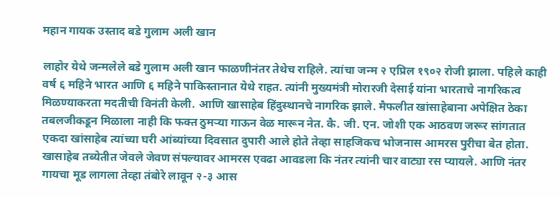महान गायक उस्ताद बडे गुलाम अली खान

लाहोर येथे जन्मलेले बडे गुलाम अली खान फाळणीनंतर तेथेच राहिले. त्यांचा जन्म २ एप्रिल १९०२ रोजी झाला. पहिले काही वर्ष ६ महिने भारत आणि ६ महिने पाकिस्तानात येथे राहत. त्यांनी मुख्यमंत्री मोरारजी देसाई यांना भारताचे नागरिकत्व मिळण्याकरता मदतीची विनंती केली. आणि खासाहेब हिंदुस्थानचे नागरिक झाले. मैफलीत खांसाहेबाना अपेक्षित ठेका तबलजीकडून मिळाला नाही कि फक्त ठुमऱ्या गाऊन वेळ मारून नेत. कै. जी. एन. जोशी एक आठवण जरूर सांगतात एकदा खांसाहेब त्यांच्या घरी आंब्यांच्या दिवसात दुपारी आले होते तेव्हा साहजिकच भोजनास आमरस पुरीचा बेत होता. खासाहेब तब्येतीत जेवले जेवण संपल्यावर आमरस एवढा आवडला कि नंतर त्यांनी चार वाट्या रस प्यायले. आणि नंतर गायचा मूड लागला तेव्हा तंबोरे लावून २-३ आस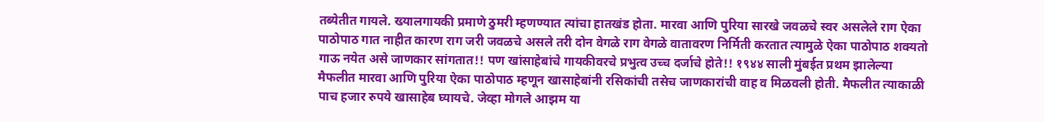तब्येतीत गायले. ख्यालगायकी प्रमाणे ठुमरी म्हणण्यात त्यांचा हातखंड होता. मारवा आणि पुरिया सारखे जवळचे स्वर असलेले राग ऐका पाठोपाठ गात नाहीत कारण राग जरी जवळचे असले तरी दोन वेगळे राग वेगळे वातावरण निर्मिती करतात त्यामुळे ऐका पाठोपाठ शक्यतो गाऊ नयेत असे जाणकार सांगतात!! पण खांसाहेबांचे गायकीवरचे प्रभुत्व उच्च दर्जाचे होते!! १९४४ साली मुंबईत प्रथम झालेल्या मैफलीत मारवा आणि पुरिया ऐका पाठोपाठ म्हणून खासाहेबांनी रसिकांची तसेच जाणकारांची वाह व मिळवली होती. मैफलीत त्याकाळी पाच हजार रुपये खासाहेब घ्यायचे. जेव्हा मोगले आझम या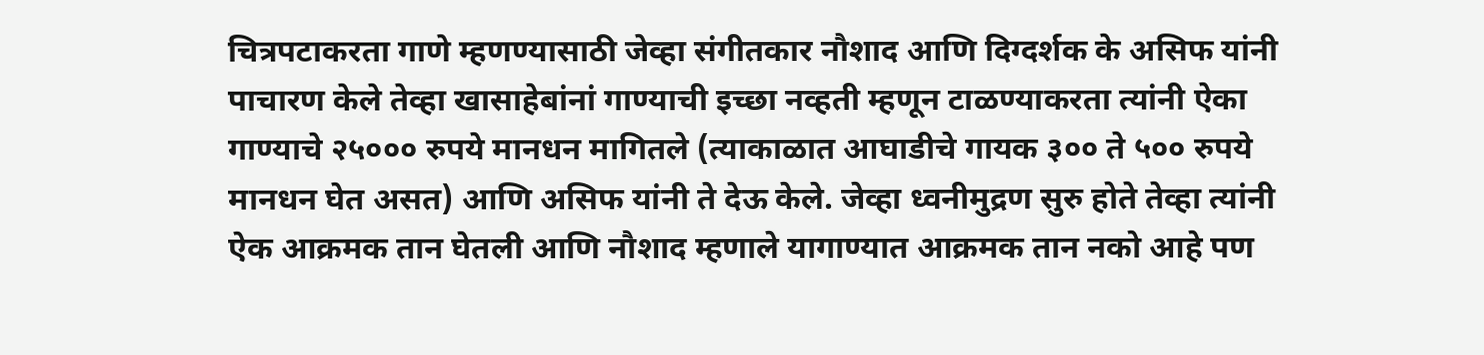चित्रपटाकरता गाणे म्हणण्यासाठी जेव्हा संगीतकार नौशाद आणि दिग्दर्शक के असिफ यांनी पाचारण केले तेव्हा खासाहेबांनां गाण्याची इच्छा नव्हती म्हणून टाळण्याकरता त्यांनी ऐका गाण्याचे २५००० रुपये मानधन मागितले (त्याकाळात आघाडीचे गायक ३०० ते ५०० रुपये मानधन घेत असत) आणि असिफ यांनी ते देऊ केले. जेव्हा ध्वनीमुद्रण सुरु होते तेव्हा त्यांनी ऐक आक्रमक तान घेतली आणि नौशाद म्हणाले यागाण्यात आक्रमक तान नको आहे पण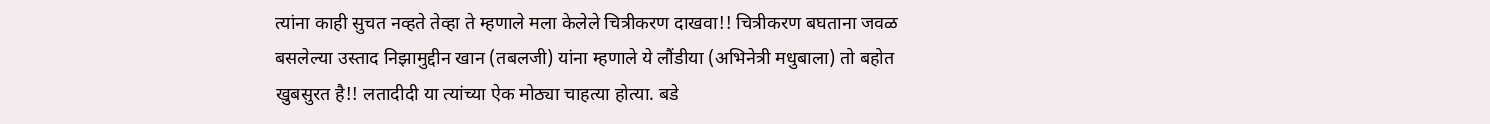त्यांना काही सुचत नव्हते तेव्हा ते म्हणाले मला केलेले चित्रीकरण दाखवा!! चित्रीकरण बघताना जवळ बसलेल्या उस्ताद निझामुद्दीन खान (तबलजी) यांना म्हणाले ये लौंडीया (अभिनेत्री मधुबाला) तो बहोत खुबसुरत है!! लतादीदी या त्यांच्या ऐक मोठ्या चाहत्या होत्या. बडे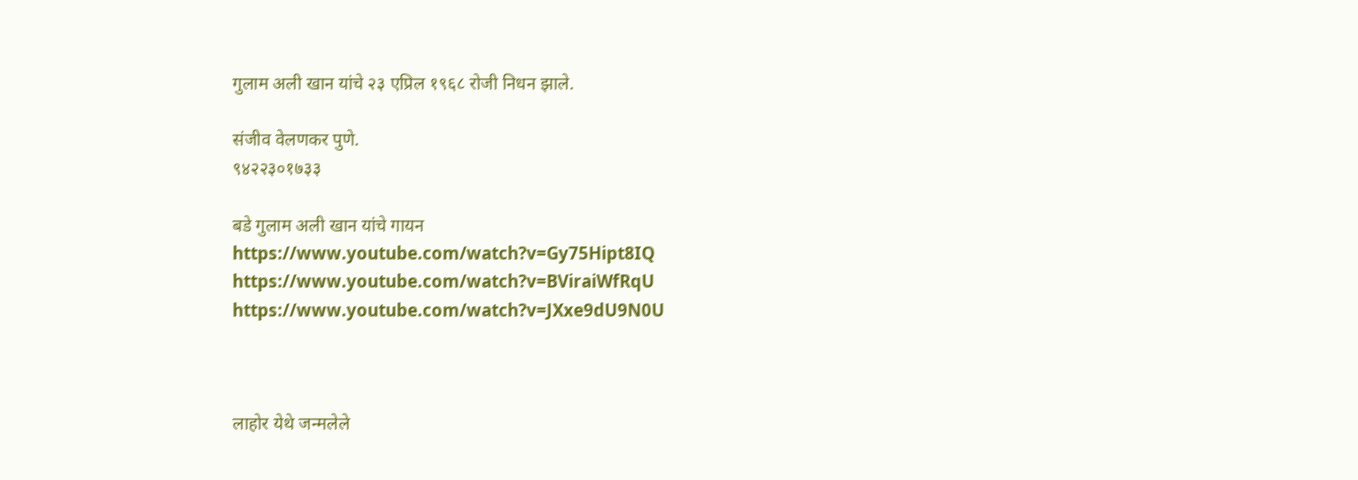गुलाम अली खान यांचे २३ एप्रिल १९६८ रोजी निधन झाले.

संजीव वेलणकर पुणे.
९४२२३०१७३३

बडे गुलाम अली खान यांचे गायन
https://www.youtube.com/watch?v=Gy75Hipt8IQ
https://www.youtube.com/watch?v=BViraiWfRqU
https://www.youtube.com/watch?v=JXxe9dU9N0U



लाहोर येथे जन्मलेले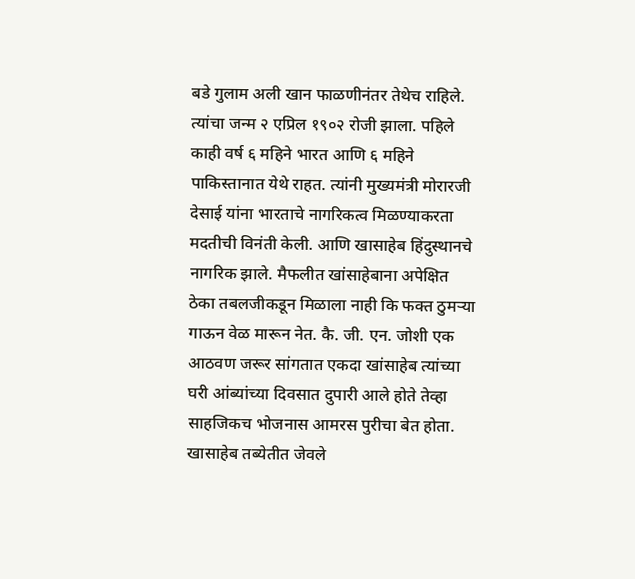बडे गुलाम अली खान फाळणीनंतर तेथेच राहिले. त्यांचा जन्म २ एप्रिल १९०२ रोजी झाला. पहिले काही वर्ष ६ महिने भारत आणि ६ महिने पाकिस्तानात येथे राहत. त्यांनी मुख्यमंत्री मोरारजी देसाई यांना भारताचे नागरिकत्व मिळण्याकरता मदतीची विनंती केली. आणि खासाहेब हिंदुस्थानचे नागरिक झाले. मैफलीत खांसाहेबाना अपेक्षित ठेका तबलजीकडून मिळाला नाही कि फक्त ठुमऱ्या गाऊन वेळ मारून नेत. कै. जी. एन. जोशी एक आठवण जरूर सांगतात एकदा खांसाहेब त्यांच्या घरी आंब्यांच्या दिवसात दुपारी आले होते तेव्हा साहजिकच भोजनास आमरस पुरीचा बेत होता. खासाहेब तब्येतीत जेवले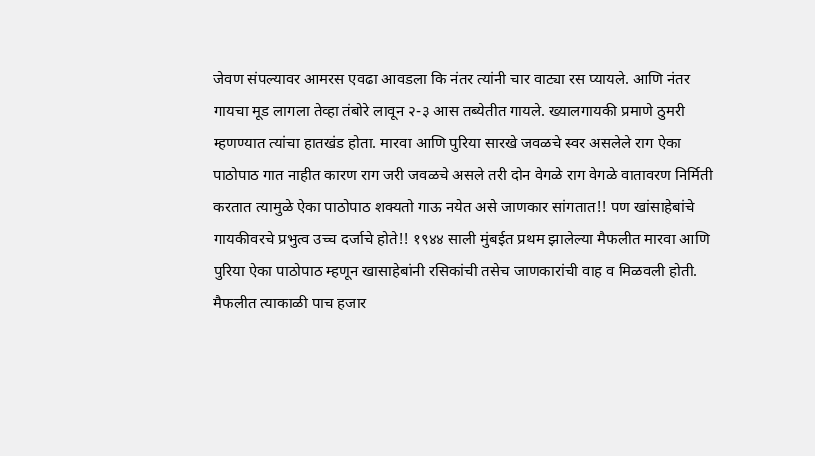जेवण संपल्यावर आमरस एवढा आवडला कि नंतर त्यांनी चार वाट्या रस प्यायले. आणि नंतर गायचा मूड लागला तेव्हा तंबोरे लावून २-३ आस तब्येतीत गायले. ख्यालगायकी प्रमाणे ठुमरी म्हणण्यात त्यांचा हातखंड होता. मारवा आणि पुरिया सारखे जवळचे स्वर असलेले राग ऐका पाठोपाठ गात नाहीत कारण राग जरी जवळचे असले तरी दोन वेगळे राग वेगळे वातावरण निर्मिती करतात त्यामुळे ऐका पाठोपाठ शक्यतो गाऊ नयेत असे जाणकार सांगतात!! पण खांसाहेबांचे गायकीवरचे प्रभुत्व उच्च दर्जाचे होते!! १९४४ साली मुंबईत प्रथम झालेल्या मैफलीत मारवा आणि पुरिया ऐका पाठोपाठ म्हणून खासाहेबांनी रसिकांची तसेच जाणकारांची वाह व मिळवली होती. मैफलीत त्याकाळी पाच हजार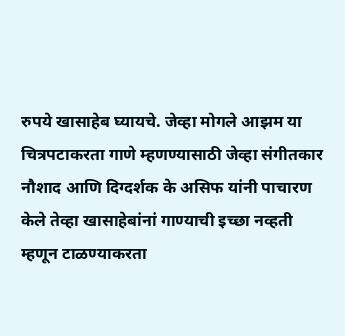रुपये खासाहेब घ्यायचे. जेव्हा मोगले आझम या चित्रपटाकरता गाणे म्हणण्यासाठी जेव्हा संगीतकार नौशाद आणि दिग्दर्शक के असिफ यांनी पाचारण केले तेव्हा खासाहेबांनां गाण्याची इच्छा नव्हती म्हणून टाळण्याकरता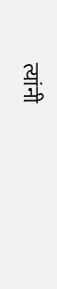त्यांनी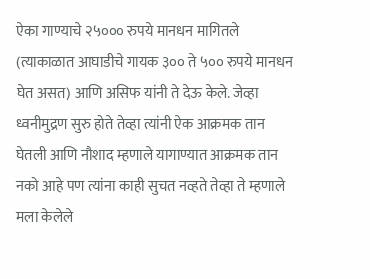ऐका गाण्याचे २५००० रुपये मानधन मागितले (त्याकाळात आघाडीचे गायक ३०० ते ५०० रुपये मानधन घेत असत) आणि असिफ यांनी ते देऊ केले. जेव्हा ध्वनीमुद्रण सुरु होते तेव्हा त्यांनी ऐक आक्रमक तान घेतली आणि नौशाद म्हणाले यागाण्यात आक्रमक तान नको आहे पण त्यांना काही सुचत नव्हते तेव्हा ते म्हणाले मला केलेले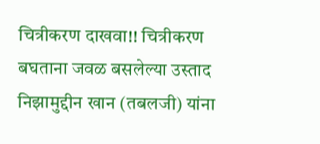चित्रीकरण दाखवा!! चित्रीकरण बघताना जवळ बसलेल्या उस्ताद निझामुद्दीन खान (तबलजी) यांना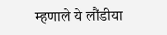म्हणाले ये लौंडीया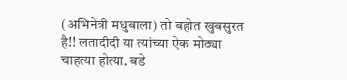(अभिनेत्री मधुबाला) तो बहोत खुबसुरत है!! लतादीदी या त्यांच्या ऐक मोठ्या चाहत्या होत्या. बडे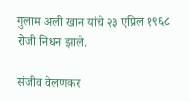गुलाम अली खान यांचे २३ एप्रिल १९६८ रोजी निधन झाले.

संजीव वेलणकर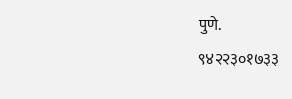पुणे.
९४२२३०१७३३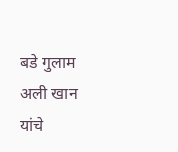बडे गुलाम अली खान यांचे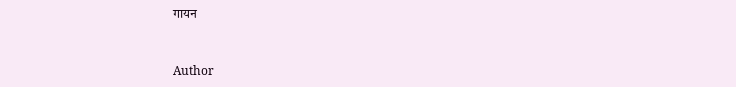गायन


Author